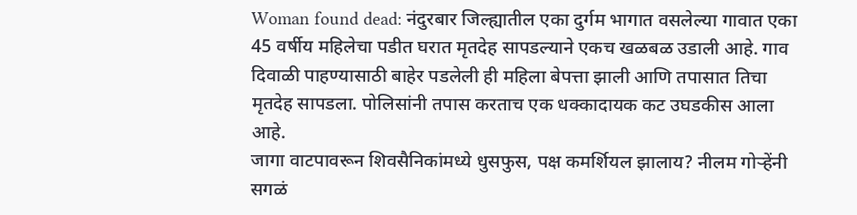Woman found dead: नंदुरबार जिल्ह्यातील एका दुर्गम भागात वसलेल्या गावात एका 45 वर्षीय महिलेचा पडीत घरात मृतदेह सापडल्याने एकच खळबळ उडाली आहे. गाव दिवाळी पाहण्यासाठी बाहेर पडलेली ही महिला बेपत्ता झाली आणि तपासात तिचा मृतदेह सापडला. पोलिसांनी तपास करताच एक धक्कादायक कट उघडकीस आला आहे.
जागा वाटपावरून शिवसैनिकांमध्ये धुसफुस, पक्ष कमर्शियल झालाय? नीलम गोऱ्हेंनी सगळं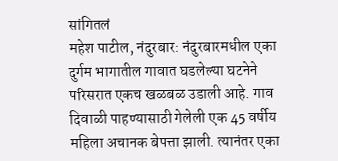सांगितलं
महेश पाटील, नंदुरबार: नंदुरबारमधील एका दुर्गम भागातील गावात घडलेल्या घटनेने परिसरात एकच खळबळ उडाली आहे. गाव दिवाळी पाहण्यासाठी गेलेली एक 45 वर्षीय महिला अचानक बेपत्ता झाली. त्यानंतर एका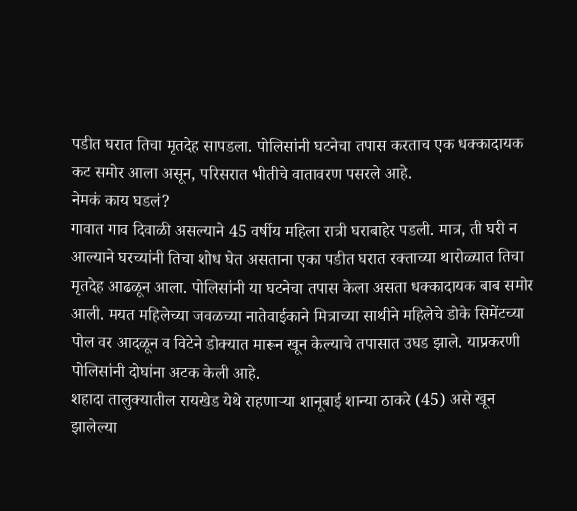पडीत घरात तिचा मृतदेह सापडला. पोलिसांनी घटनेचा तपास करताच एक धक्कादायक कट समोर आला असून, परिसरात भीतीचे वातावरण पसरले आहे.
नेमकं काय घडलं?
गावात गाव दिवाळी असल्याने 45 वर्षीय महिला रात्री घराबाहेर पडली. मात्र, ती घरी न आल्याने घरच्यांनी तिचा शोध घेत असताना एका पडीत घरात रक्ताच्या थारोळ्यात तिचा मृतदेह आढळून आला. पोलिसांनी या घटनेचा तपास केला असता धक्कादायक बाब समोर आली. मयत महिलेच्या जवळच्या नातेवाईकाने मित्राच्या साथीने महिलेचे डोके सिमेंटच्या पोल वर आदळून व विटेने डोक्यात मारून खून केल्याचे तपासात उघड झाले. याप्रकरणी पोलिसांनी दोघांना अटक केली आहे.
शहादा तालुक्यातील रायखेड येथे राहणाऱ्या शानूबाई शान्या ठाकरे (45) असे खून झालेल्या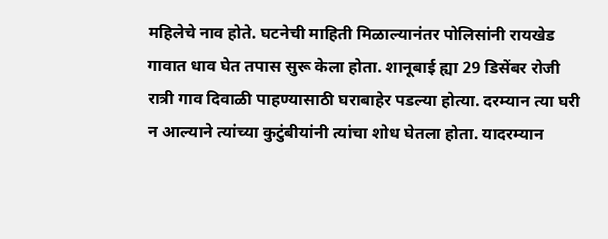महिलेचे नाव होते. घटनेची माहिती मिळाल्यानंतर पोलिसांनी रायखेड गावात धाव घेत तपास सुरू केला होता. शानूबाई ह्या 29 डिसेंबर रोजी रात्री गाव दिवाळी पाहण्यासाठी घराबाहेर पडल्या होत्या. दरम्यान त्या घरी न आल्याने त्यांच्या कुटुंबीयांनी त्यांचा शोध घेतला होता. यादरम्यान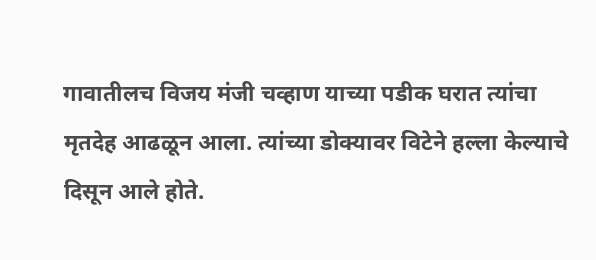गावातीलच विजय मंजी चव्हाण याच्या पडीक घरात त्यांचा मृतदेह आढळून आला. त्यांच्या डोक्यावर विटेने हल्ला केल्याचे दिसून आले होते.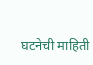घटनेची माहिती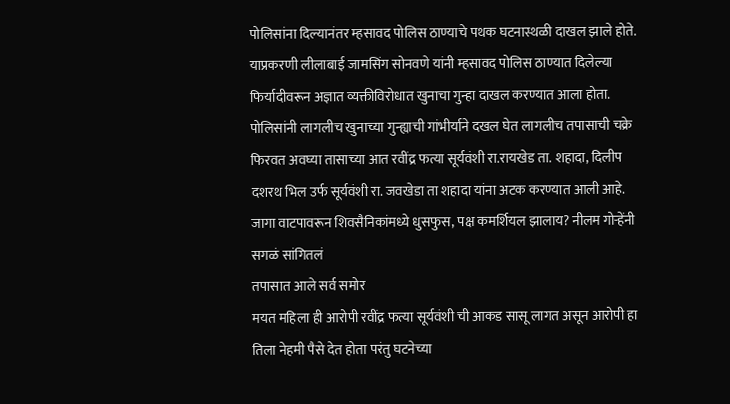पोलिसांना दिल्यानंतर म्हसावद पोलिस ठाण्याचे पथक घटनास्थळी दाखल झाले होते. याप्रकरणी लीलाबाई जामसिंग सोनवणे यांनी म्हसावद पोलिस ठाण्यात दिलेल्या फिर्यादीवरून अज्ञात व्यक्तीविरोधात खुनाचा गुन्हा दाखल करण्यात आला होता. पोलिसांनी लागलीच खुनाच्या गुन्ह्याची गांभीर्याने दखल घेत लागलीच तपासाची चक्रे फिरवत अवघ्या तासाच्या आत रवींद्र फत्या सूर्यवंशी रा.रायखेड ता. शहादा, दिलीप दशरथ भिल उर्फ सूर्यवंशी रा. जवखेडा ता शहादा यांना अटक करण्यात आली आहे.
जागा वाटपावरून शिवसैनिकांमध्ये धुसफुस, पक्ष कमर्शियल झालाय? नीलम गोऱ्हेंनी सगळं सांगितलं
तपासात आले सर्व समोर
मयत महिला ही आरोपी रवींद्र फत्या सूर्यवंशी ची आकड सासू लागत असून आरोपी हा तिला नेहमी पैसे देत होता परंतु घटनेच्या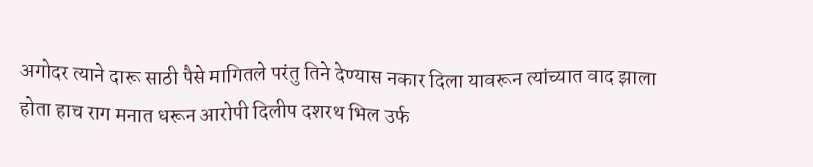अगोदर त्याने दारू साठी पैसे मागितले परंतु तिने देण्यास नकार दिला यावरून त्यांच्यात वाद झाला होता हाच राग मनात धरून आरोपी दिलीप दशरथ भिल उर्फ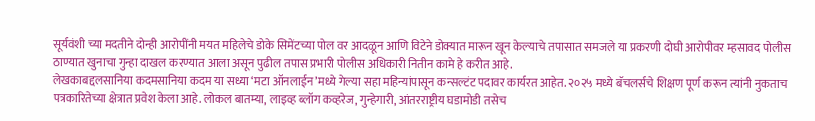सूर्यवंशी च्या मदतीने दोन्ही आरोपींनी मयत महिलेचे डोके सिमेंटच्या पोल वर आदळून आणि विटेने डोक्यात मारून खून केल्याचे तपासात समजले या प्रकरणी दोघी आरोपीवर म्हसावद पोलीस ठाण्यात खुनाचा गुन्हा दाखल करण्यात आला असून पुढील तपास प्रभारी पोलीस अधिकारी नितीन कामे हे करीत आहे.
लेखकाबद्दलसानिया कदमसानिया कदम या सध्या ‘मटा ऑनलाईन’मध्ये गेल्या सहा महिन्यांपासून कन्सल्टंट पदावर कार्यरत आहेत. २०२५ मध्ये बॅचलर्सचे शिक्षण पूर्ण करून त्यांनी नुकताच पत्रकारितेच्या क्षेत्रात प्रवेश केला आहे. लोकल बातम्या, लाइव्ह ब्लॉग कव्हरेज, गुन्हेगारी, आंतरराष्ट्रीय घडामोडी तसेच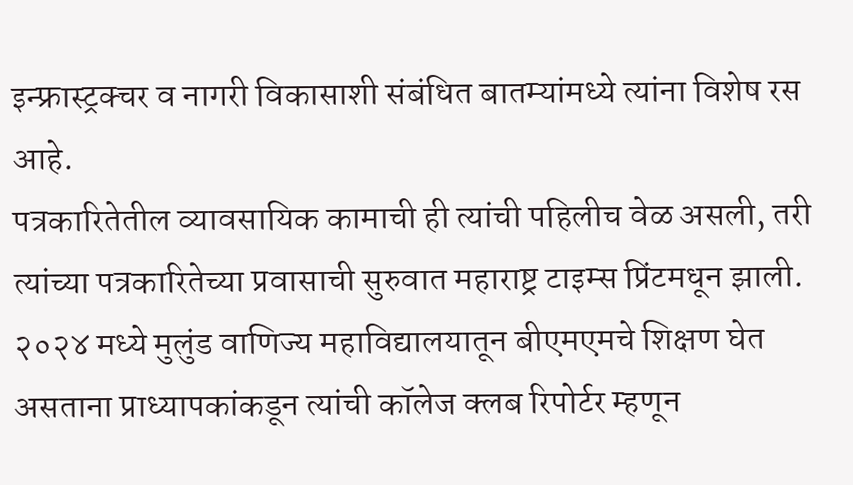इन्फ्रास्ट्रक्चर व नागरी विकासाशी संबंधित बातम्यांमध्ये त्यांना विशेष रस आहे.
पत्रकारितेतील व्यावसायिक कामाची ही त्यांची पहिलीच वेळ असली, तरी त्यांच्या पत्रकारितेच्या प्रवासाची सुरुवात महाराष्ट्र टाइम्स प्रिंटमधून झाली. २०२४ मध्ये मुलुंड वाणिज्य महाविद्यालयातून बीएमएमचे शिक्षण घेत असताना प्राध्यापकांकडून त्यांची कॉलेज क्लब रिपोर्टर म्हणून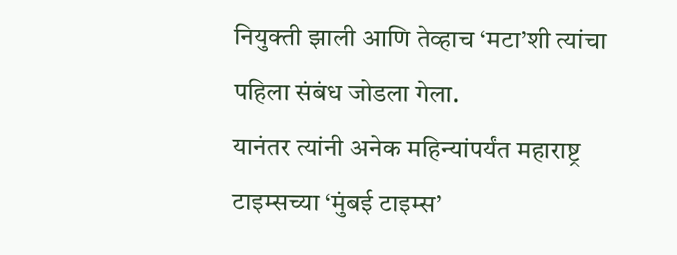नियुक्ती झाली आणि तेव्हाच ‘मटा’शी त्यांचा पहिला संबंध जोडला गेला.
यानंतर त्यांनी अनेक महिन्यांपर्यंत महाराष्ट्र टाइम्सच्या ‘मुंबई टाइम्स’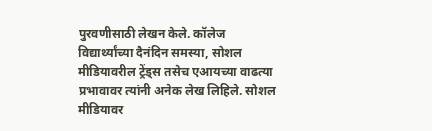पुरवणीसाठी लेखन केले. कॉलेज विद्यार्थ्यांच्या दैनंदिन समस्या, सोशल मीडियावरील ट्रेंड्स तसेच एआयच्या वाढत्या प्रभावावर त्यांनी अनेक लेख लिहिले. सोशल मीडियावर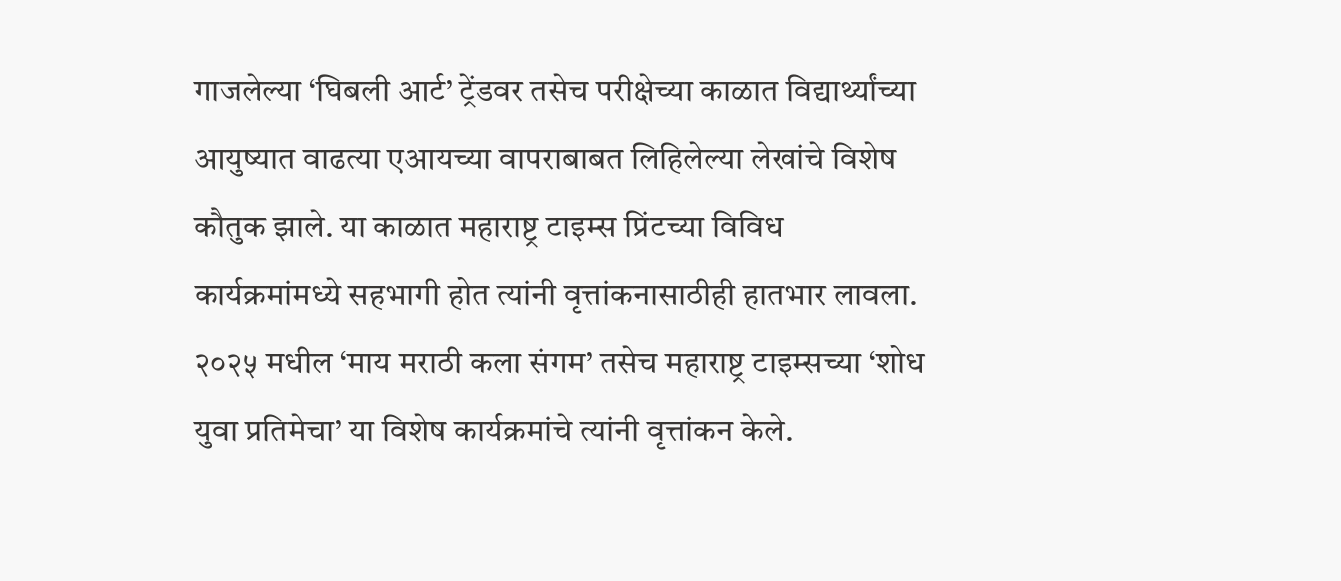गाजलेल्या ‘घिबली आर्ट’ ट्रेंडवर तसेच परीक्षेच्या काळात विद्यार्थ्यांच्या आयुष्यात वाढत्या एआयच्या वापराबाबत लिहिलेल्या लेखांचे विशेष कौतुक झाले. या काळात महाराष्ट्र टाइम्स प्रिंटच्या विविध कार्यक्रमांमध्ये सहभागी होत त्यांनी वृत्तांकनासाठीही हातभार लावला. २०२५ मधील ‘माय मराठी कला संगम’ तसेच महाराष्ट्र टाइम्सच्या ‘शोध युवा प्रतिमेचा’ या विशेष कार्यक्रमांचे त्यांनी वृत्तांकन केले.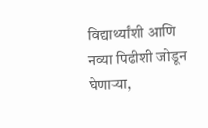विद्यार्थ्यांशी आणि नव्या पिढीशी जोडून घेणाऱ्या,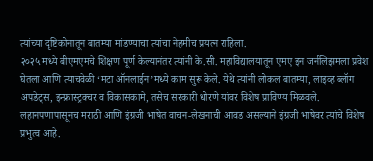त्यांच्या दृष्टिकोनातून बातम्या मांडण्याचा त्यांचा नेहमीच प्रयत्न राहिला.
२०२५ मध्ये बीएमएमचे शिक्षण पूर्ण केल्यानंतर त्यांनी के.सी. महाविद्यालयातून एमए इन जर्नलिझमला प्रवेश घेतला आणि त्याचवेळी ‘मटा ऑनलाईन’मध्ये काम सुरू केले. येथे त्यांनी लोकल बातम्या, लाइव्ह ब्लॉग अपडेट्स, इन्फ्रास्ट्रक्चर व विकासकामे, तसेच सरकारी धोरणे यांवर विशेष प्राविण्य मिळवले.
लहानपणापासूनच मराठी आणि इंग्रजी भाषेत वाचन-लेखनाची आवड असल्याने इंग्रजी भाषेवर त्यांचे विशेष प्रभुत्व आहे.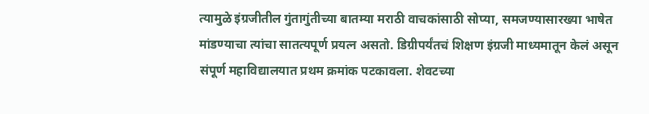त्यामुळे इंग्रजीतील गुंतागुंतीच्या बातम्या मराठी वाचकांसाठी सोप्या, समजण्यासारख्या भाषेत मांडण्याचा त्यांचा सातत्यपूर्ण प्रयत्न असतो. डिग्रीपर्यंतचं शिक्षण इंग्रजी माध्यमातून केलं असून संपूर्ण महाविद्यालयात प्रथम क्रमांक पटकावला. शेवटच्या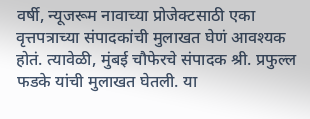वर्षी, न्यूजरूम नावाच्या प्रोजेक्टसाठी एका वृत्तपत्राच्या संपादकांची मुलाखत घेणं आवश्यक होतं. त्यावेळी, मुंबई चौफेरचे संपादक श्री. प्रफुल्ल फडके यांची मुलाखत घेतली. या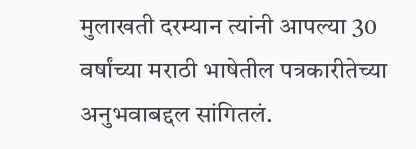मुलाखती दरम्यान त्यांनी आपल्या 30 वर्षांच्या मराठी भाषेतील पत्रकारीतेच्या अनुभवाबद्दल सांगितलं.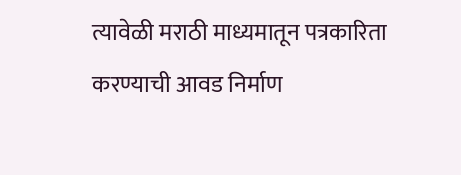त्यावेळी मराठी माध्यमातून पत्रकारिता करण्याची आवड निर्माण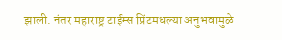झाली. नंतर महाराष्ट्र टाईम्स प्रिंटमधल्या अनुभवामुळे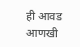ही आवड आणखी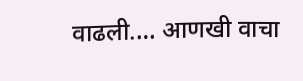वाढली.… आणखी वाचा